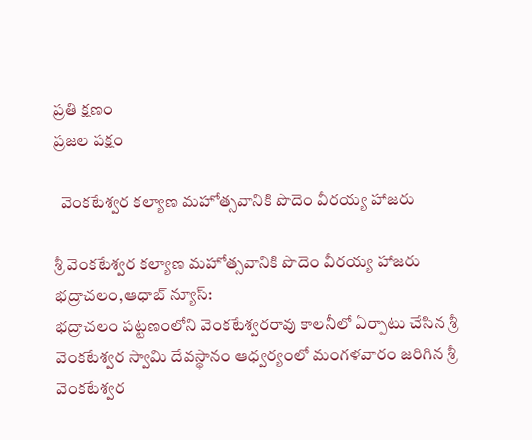ప్రతి క్షణం
ప్రజల పక్షం

  వెంకటేశ్వర కల్యాణ మహోత్సవానికి పొదెం వీరయ్య హాజరు

శ్రీ వెంకటేశ్వర కల్యాణ మహోత్సవానికి పొదెం వీరయ్య హాజరు
భద్రాచలం,ఆధాబ్ న్యూస్:
భద్రాచలం పట్టణంలోని వెంకటేశ్వరరావు కాలనీలో ఏర్పాటు చేసిన శ్రీ వెంకటేశ్వర స్వామి దేవస్థానం ఆధ్వర్యంలో మంగళవారం జరిగిన శ్రీ వెంకటేశ్వర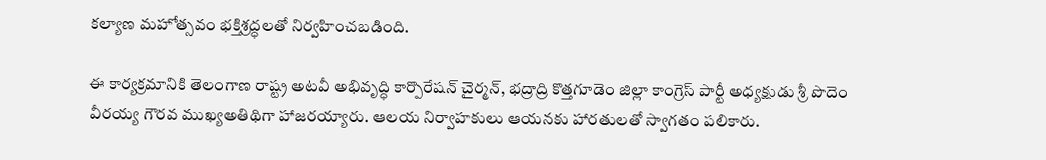కల్యాణ మహోత్సవం భక్తిశ్రద్ధలతో నిర్వహించబడింది.

ఈ కార్యక్రమానికి తెలంగాణ రాష్ట్ర అటవీ అభివృద్ధి కార్పొరేషన్ చైర్మన్, భద్రాద్రి కొత్తగూడెం జిల్లా కాంగ్రెస్ పార్టీ అధ్యక్షుడు శ్రీ పొదెం వీరయ్య గౌరవ ముఖ్యఅతిథిగా హాజరయ్యారు. ఆలయ నిర్వాహకులు ఆయనకు హారతులతో స్వాగతం పలికారు.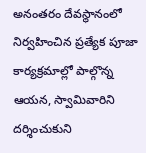అనంతరం దేవస్థానంలో నిర్వహించిన ప్రత్యేక పూజా కార్యక్రమాల్లో పాల్గొన్న ఆయన, స్వామివారిని దర్శించుకుని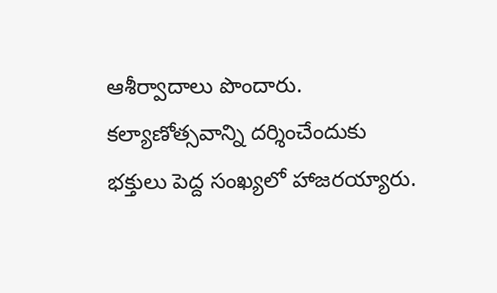ఆశీర్వాదాలు పొందారు. కల్యాణోత్సవాన్ని దర్శించేందుకు భక్తులు పెద్ద సంఖ్యలో హాజరయ్యారు.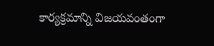కార్యక్రమాన్ని విజయవంతంగా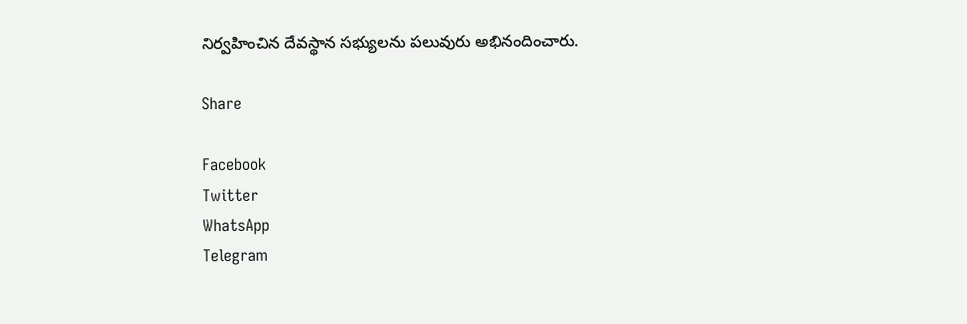నిర్వహించిన దేవస్థాన సభ్యులను పలువురు అభినందించారు.

Share

Facebook
Twitter
WhatsApp
Telegram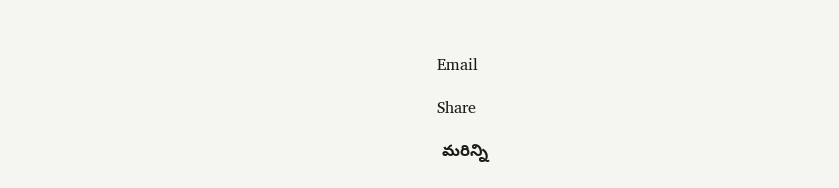Email

Share

 మరిన్ని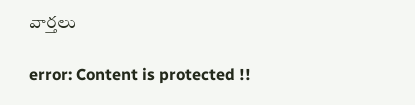వార్తలు

error: Content is protected !!